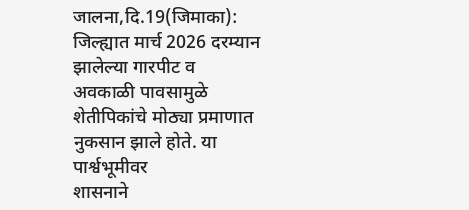जालना,दि.19(जिमाका): जिल्ह्यात मार्च 2026 दरम्यान झालेल्या गारपीट व
अवकाळी पावसामुळे शेतीपिकांचे मोठ्या प्रमाणात नुकसान झाले होते. या पार्श्वभूमीवर
शासनाने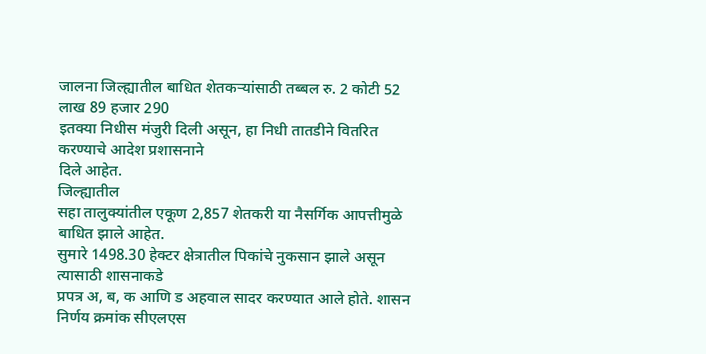जालना जिल्ह्यातील बाधित शेतकऱ्यांसाठी तब्बल रु. 2 कोटी 52 लाख 89 हजार 290
इतक्या निधीस मंजुरी दिली असून, हा निधी तातडीने वितरित करण्याचे आदेश प्रशासनाने
दिले आहेत.
जिल्ह्यातील
सहा तालुक्यांतील एकूण 2,857 शेतकरी या नैसर्गिक आपत्तीमुळे बाधित झाले आहेत.
सुमारे 1498.30 हेक्टर क्षेत्रातील पिकांचे नुकसान झाले असून त्यासाठी शासनाकडे
प्रपत्र अ, ब, क आणि ड अहवाल सादर करण्यात आले होते. शासन निर्णय क्रमांक सीएलएस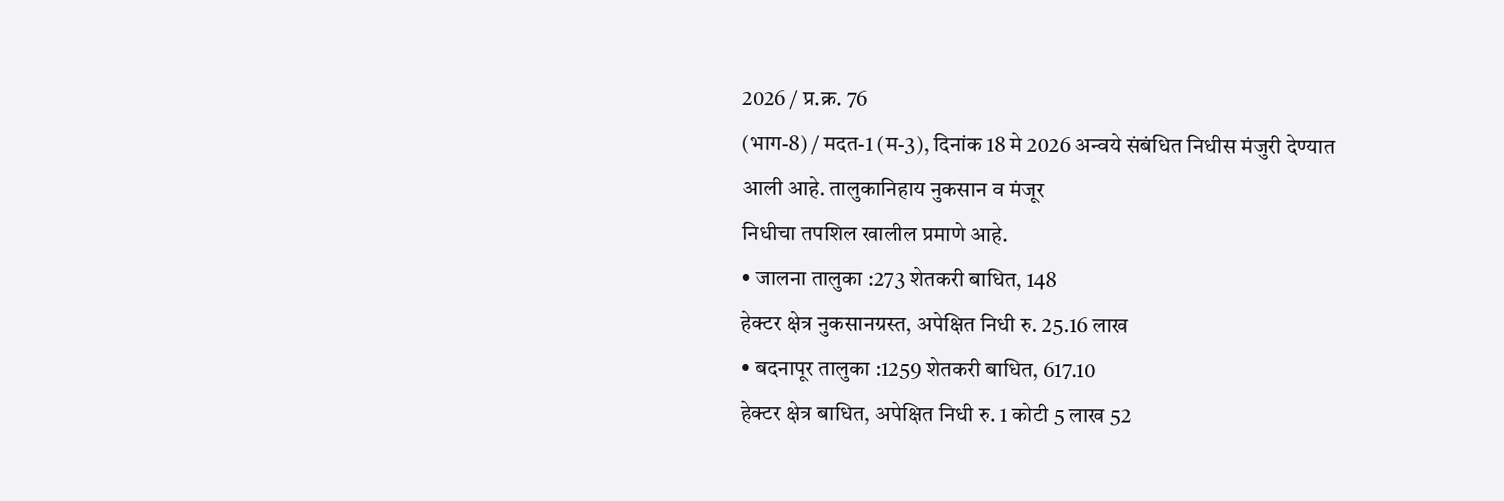2026 / प्र.क्र. 76
(भाग-8) / मदत-1 (म-3), दिनांक 18 मे 2026 अन्वये संबंधित निधीस मंजुरी देण्यात
आली आहे. तालुकानिहाय नुकसान व मंजूर
निधीचा तपशिल खालील प्रमाणे आहे.
• जालना तालुका :273 शेतकरी बाधित, 148
हेक्टर क्षेत्र नुकसानग्रस्त, अपेक्षित निधी रु. 25.16 लाख
• बदनापूर तालुका :1259 शेतकरी बाधित, 617.10
हेक्टर क्षेत्र बाधित, अपेक्षित निधी रु. 1 कोटी 5 लाख 52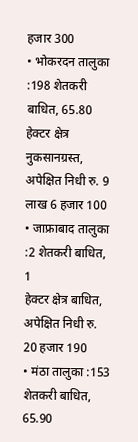हजार 300
• भोकरदन तालुका :198 शेतकरी बाधित, 65.80
हेक्टर क्षेत्र नुकसानग्रस्त, अपेक्षित निधी रु. 9 लाख 6 हजार 100
• जाफ्राबाद तालुका :2 शेतकरी बाधित, 1
हेक्टर क्षेत्र बाधित, अपेक्षित निधी रु. 20 हजार 190
• मंठा तालुका :153 शेतकरी बाधित, 65.90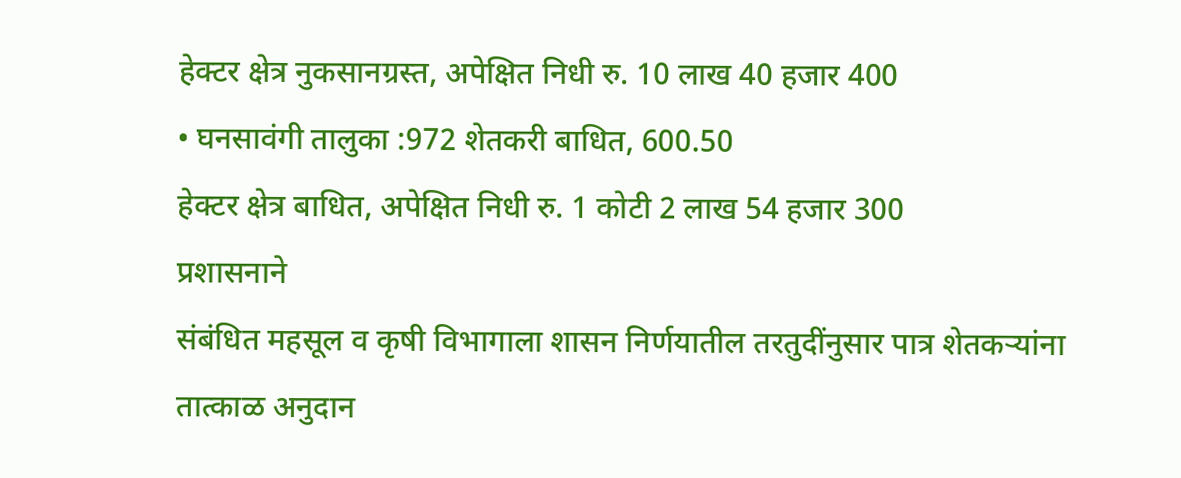हेक्टर क्षेत्र नुकसानग्रस्त, अपेक्षित निधी रु. 10 लाख 40 हजार 400
• घनसावंगी तालुका :972 शेतकरी बाधित, 600.50
हेक्टर क्षेत्र बाधित, अपेक्षित निधी रु. 1 कोटी 2 लाख 54 हजार 300
प्रशासनाने
संबंधित महसूल व कृषी विभागाला शासन निर्णयातील तरतुदींनुसार पात्र शेतकऱ्यांना
तात्काळ अनुदान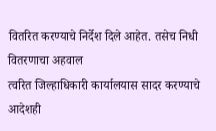वितरित करण्याचे निर्देश दिले आहेत. तसेच निधी वितरणाचा अहवाल
त्वरित जिल्हाधिकारी कार्यालयास सादर करण्याचे आदेशही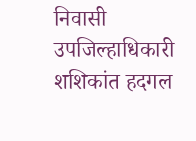निवासी उपजिल्हाधिकारी
शशिकांत हदगल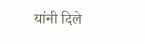यांनी दिले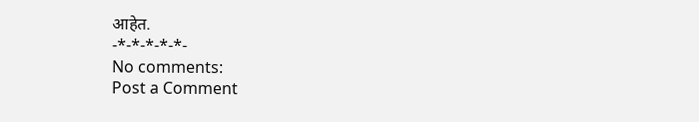आहेत.
-*-*-*-*-*-
No comments:
Post a Comment